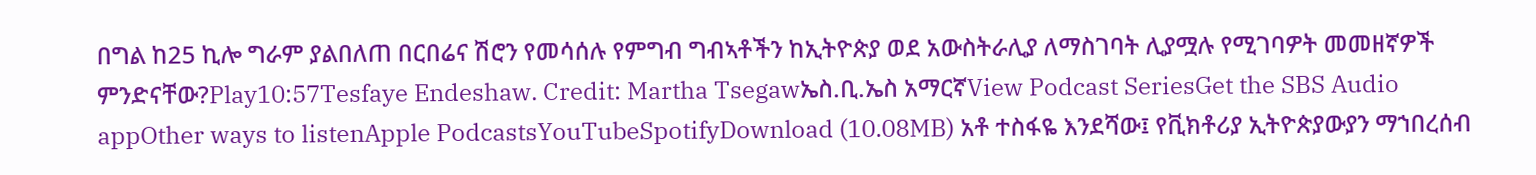በግል ከ25 ኪሎ ግራም ያልበለጠ በርበሬና ሽሮን የመሳሰሉ የምግብ ግብኣቶችን ከኢትዮጵያ ወደ አውስትራሊያ ለማስገባት ሊያሟሉ የሚገባዎት መመዘኛዎች ምንድናቸው?Play10:57Tesfaye Endeshaw. Credit: Martha Tsegawኤስ.ቢ.ኤስ አማርኛView Podcast SeriesGet the SBS Audio appOther ways to listenApple PodcastsYouTubeSpotifyDownload (10.08MB) አቶ ተስፋዬ እንደሻው፤ የቪክቶሪያ ኢትዮጵያውያን ማኀበረሰብ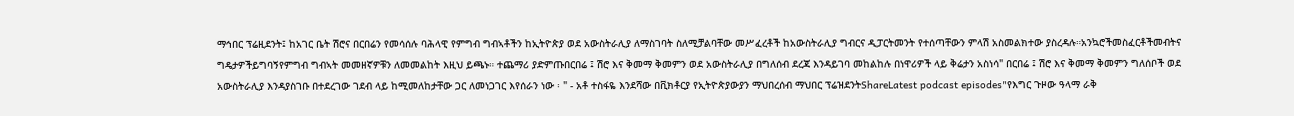ማኅበር ፕሬዚደንት፤ ከአገር ቤት ሽሮና በርበሬን የመሳሰሉ ባሕላዊ የምግብ ግብኣቶችን ከኢትዮጵያ ወደ አውስትራሊያ ለማስገባት ስለሚቻልባቸው መሥፈረቶች ከአውስትራሊያ ግብርና ዲፓርትመንት የተሰጣቸውን ምላሽ አስመልክተው ያስረዳሉ።አንኳሮችመስፈርቶችመብትና ግዴታዎችይግባኝየምግብ ግብኣት መመዘኛዎቹን ለመመልከት እዚህ ይጫኑ። ተጨማሪ ያድምጡበርበሬ ፤ ሽሮ እና ቅመማ ቅመምን ወደ አውስትራሊያ በግለሰብ ደረጃ እንዳይገባ መከልከሉ በነዋሪዎች ላይ ቅሬታን አስነሳ" በርበሬ ፤ ሽሮ እና ቅመማ ቅመምን ግለሰቦች ወደ አውስትራሊያ እንዳያስገቡ በተደረገው ገደብ ላይ ከሚመለከታቸው ጋር ለመነጋገር እየሰራን ነው ፡ " - አቶ ተስፋዬ እንደሻው በቪክቶርያ የኢትዮጵያውያን ማህበረሰብ ማህበር ፕሬዝደንትShareLatest podcast episodes"የእግር ጉዞው ዓላማ ራቅ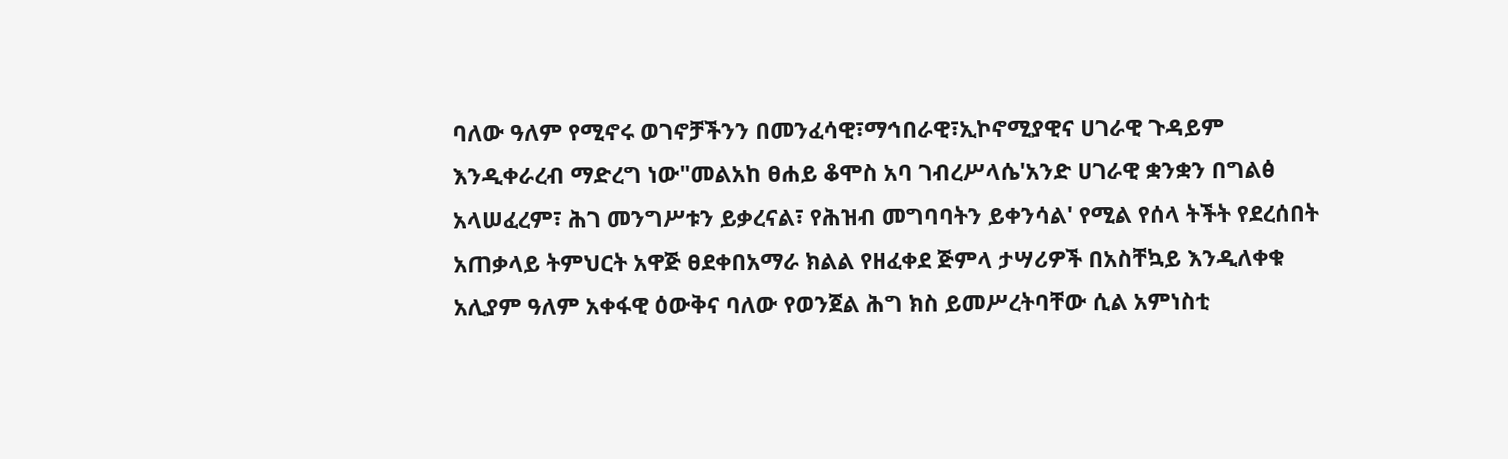ባለው ዓለም የሚኖሩ ወገኖቻችንን በመንፈሳዊ፣ማኅበራዊ፣ኢኮኖሚያዊና ሀገራዊ ጉዳይም እንዲቀራረብ ማድረግ ነው"መልአከ ፀሐይ ቆሞስ አባ ገብረሥላሴ'አንድ ሀገራዊ ቋንቋን በግልፅ አላሠፈረም፣ ሕገ መንግሥቱን ይቃረናል፣ የሕዝብ መግባባትን ይቀንሳል' የሚል የሰላ ትችት የደረሰበት አጠቃላይ ትምህርት አዋጅ ፀደቀበአማራ ክልል የዘፈቀደ ጅምላ ታሣሪዎች በአስቸኳይ እንዲለቀቁ አሊያም ዓለም አቀፋዊ ዕውቅና ባለው የወንጀል ሕግ ክስ ይመሥረትባቸው ሲል አምነስቲ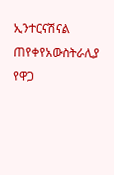ኢንተርናሽናል ጠየቀየአውስትራሊያ የዋጋ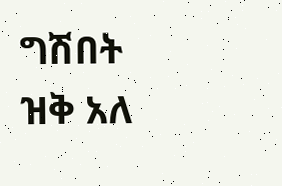ግሽበት ዝቅ አለ